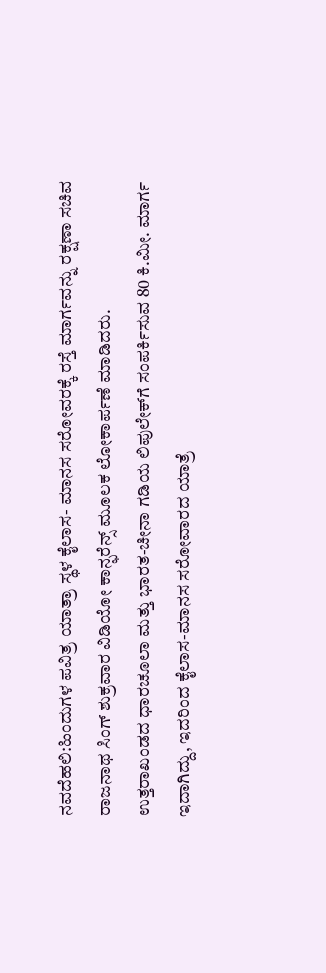ನವದೆಹಲಿ:ಹಿಂದುಗಳ ಪವಿತ್ರ ಯಾತ್ರಾ ಸ್ಥಳ ಕೈಲಾಸ- ಮಾನಸ ಸರೋವರಕ್ಕೆ ರಸ್ತೆ ಮಾರ್ಗವನ್ನು ರಕ್ಷಣಾ ಸಚಿವ ರಾಜನಾಥ ಸಿಂಗ್ ಶುಕ್ರವಾರ ವಿಡಿಯೋ ಕಾನ್ಫರೆನ್ಸ್ ಮೂಲಕ ಲೋಕಾರ್ಪಣೆ ಮಾಡಿದರು.
ಉತ್ತರಾಖಂಡದ ಧಾರಚೂಲಾ ಮತ್ತು ಭಾರತ-ಚೀನಾ ಗಡಿಯ ಲಿಪುಲೇಕ್‌ಗೆ ಸಂಪರ್ಕಿಸುವ 80 ಕಿ.ಮೀ. ಮಾರ್ಗ ಇದಾಗಿದ್ದು, ಇದರಿಂದ ಕೈಲಾಸ-ಮಾನಸ ಸರೋವಾರದ ಯಾತ್ರೆ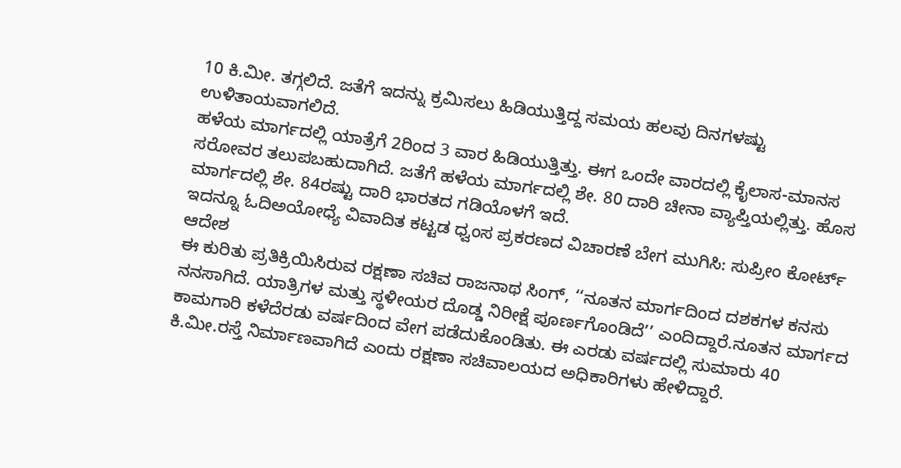10 ಕಿ.ಮೀ. ತಗ್ಗಲಿದೆ. ಜತೆಗೆ ಇದನ್ನು ಕ್ರಮಿಸಲು ಹಿಡಿಯುತ್ತಿದ್ದ ಸಮಯ ಹಲವು ದಿನಗಳಷ್ಟು ಉಳಿತಾಯವಾಗಲಿದೆ.
ಹಳೆಯ ಮಾರ್ಗದಲ್ಲಿ ಯಾತ್ರೆಗೆ 2ರಿಂದ 3 ವಾರ ಹಿಡಿಯುತ್ತಿತ್ತು. ಈಗ ಒಂದೇ ವಾರದಲ್ಲಿ ಕೈಲಾಸ-ಮಾನಸ ಸರೋವರ ತಲುಪಬಹುದಾಗಿದೆ. ಜತೆಗೆ ಹಳೆಯ ಮಾರ್ಗದಲ್ಲಿ ಶೇ. 80 ದಾರಿ ಚೀನಾ ವ್ಯಾಪ್ತಿಯಲ್ಲಿತ್ತು. ಹೊಸ ಮಾರ್ಗದಲ್ಲಿ ಶೇ. 84ರಷ್ಟು ದಾರಿ ಭಾರತದ ಗಡಿಯೊಳಗೆ ಇದೆ.
ಇದನ್ನೂ ಓದಿಅಯೋಧ್ಯೆ ವಿವಾದಿತ ಕಟ್ಟಡ ಧ್ವಂಸ ಪ್ರಕರಣದ ವಿಚಾರಣೆ ಬೇಗ ಮುಗಿಸಿ: ಸುಪ್ರೀಂ ಕೋರ್ಟ್ ಆದೇಶ
ಈ ಕುರಿತು ಪ್ರತಿಕ್ರಿಯಿಸಿರುವ ರಕ್ಷಣಾ ಸಚಿವ ರಾಜನಾಥ ಸಿಂಗ್, ‘‘ನೂತನ ಮಾರ್ಗದಿಂದ ದಶಕಗಳ ಕನಸು ನನಸಾಗಿದೆ. ಯಾತ್ರಿಗಳ ಮತ್ತು ಸ್ಥಳೀಯರ ದೊಡ್ಡ ನಿರೀಕ್ಷೆ ಪೂರ್ಣಗೊಂಡಿದೆ’’ ಎಂದಿದ್ದಾರೆ.ನೂತನ ಮಾರ್ಗದ ಕಾಮಗಾರಿ ಕಳೆದೆರಡು ವರ್ಷದಿಂದ ವೇಗ ಪಡೆದುಕೊಂಡಿತು. ಈ ಎರಡು ವರ್ಷದಲ್ಲಿ ಸುಮಾರು 40 ಕಿ.ಮೀ.ರಸ್ತೆ ನಿರ್ಮಾಣವಾಗಿದೆ ಎಂದು ರಕ್ಷಣಾ ಸಚಿವಾಲಯದ ಅಧಿಕಾರಿಗಳು ಹೇಳಿದ್ದಾರೆ.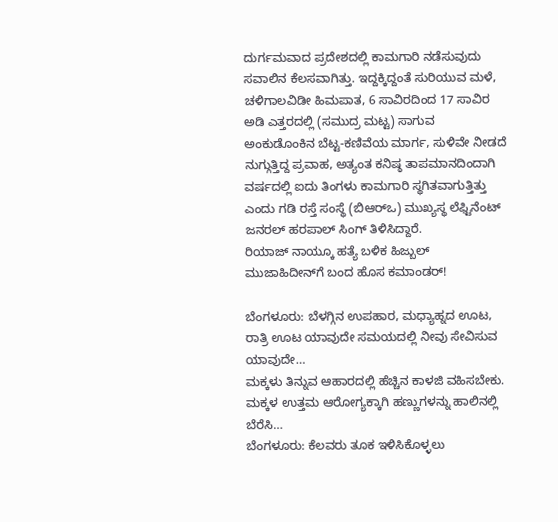ದುರ್ಗಮವಾದ ಪ್ರದೇಶದಲ್ಲಿ ಕಾಮಗಾರಿ ನಡೆಸುವುದು ಸವಾಲಿನ ಕೆಲಸವಾಗಿತ್ತು. ಇದ್ದಕ್ಕಿದ್ದಂತೆ ಸುರಿಯುವ ಮಳೆ, ಚಳಿಗಾಲವಿಡೀ ಹಿಮಪಾತ, 6 ಸಾವಿರದಿಂದ 17 ಸಾವಿರ ಅಡಿ ಎತ್ತರದಲ್ಲಿ (ಸಮುದ್ರ ಮಟ್ಟ) ಸಾಗುವ ಅಂಕುಡೊಂಕಿನ ಬೆಟ್ಟ-ಕಣಿವೆಯ ಮಾರ್ಗ, ಸುಳಿವೇ ನೀಡದೆ ನುಗ್ಗುತ್ತಿದ್ದ ಪ್ರವಾಹ, ಅತ್ಯಂತ ಕನಿಷ್ಠ ತಾಪಮಾನದಿಂದಾಗಿ ವರ್ಷದಲ್ಲಿ ಐದು ತಿಂಗಳು ಕಾಮಗಾರಿ ಸ್ಥಗಿತವಾಗುತ್ತಿತ್ತು ಎಂದು ಗಡಿ ರಸ್ತೆ ಸಂಸ್ಥೆ (ಬಿಆರ್‌ಒ) ಮುಖ್ಯಸ್ಥ ಲೆಫ್ಟಿನೆಂಟ್ ಜನರಲ್ ಹರಪಾಲ್ ಸಿಂಗ್ ತಿಳಿಸಿದ್ದಾರೆ.
ರಿಯಾಜ್ ನಾಯ್ಕೂ ಹತ್ಯೆ ಬಳಿಕ ಹಿಜ್ಬುಲ್ ಮುಜಾಹಿದೀನ್‌ಗೆ ಬಂದ ಹೊಸ ಕಮಾಂಡರ್!

ಬೆಂಗಳೂರು: ಬೆಳಗ್ಗಿನ ಉಪಹಾರ, ಮಧ್ಯಾಹ್ನದ ಊಟ, ರಾತ್ರಿ ಊಟ ಯಾವುದೇ ಸಮಯದಲ್ಲಿ ನೀವು ಸೇವಿಸುವ ಯಾವುದೇ…
ಮಕ್ಕಳು ತಿನ್ನುವ ಆಹಾರದಲ್ಲಿ ಹೆಚ್ಚಿನ ಕಾಳಜಿ ವಹಿಸಬೇಕು. ಮಕ್ಕಳ ಉತ್ತಮ ಆರೋಗ್ಯಕ್ಕಾಗಿ ಹಣ್ಣುಗಳನ್ನು ಹಾಲಿನಲ್ಲಿ ಬೆರೆಸಿ…
ಬೆಂಗಳೂರು: ಕೆಲವರು ತೂಕ ಇಳಿಸಿಕೊಳ್ಳಲು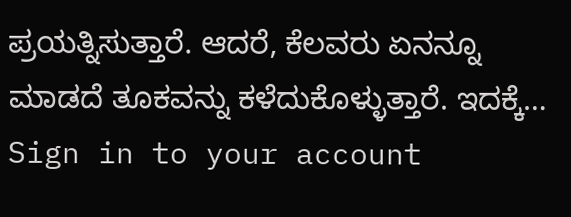ಪ್ರಯತ್ನಿಸುತ್ತಾರೆ. ಆದರೆ, ಕೆಲವರು ಏನನ್ನೂ ಮಾಡದೆ ತೂಕವನ್ನು ಕಳೆದುಕೊಳ್ಳುತ್ತಾರೆ. ಇದಕ್ಕೆ…
Sign in to your account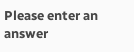Please enter an answer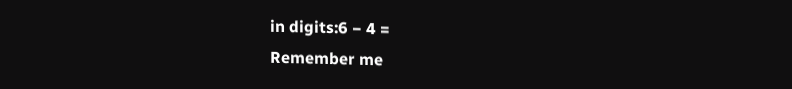in digits:6 − 4 =
Remember me